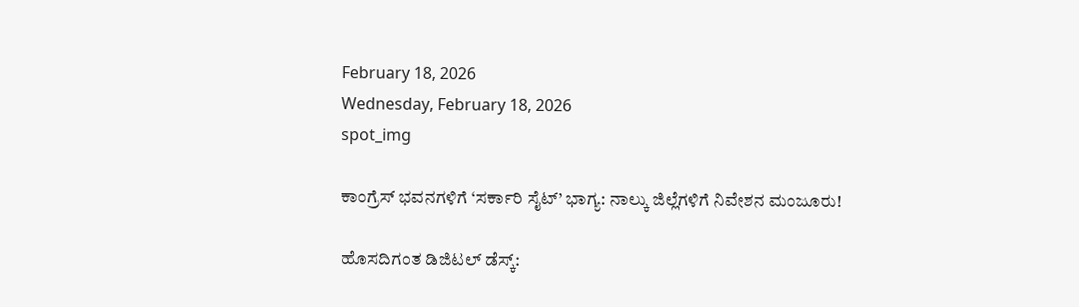February 18, 2026
Wednesday, February 18, 2026
spot_img

ಕಾಂಗ್ರೆಸ್ ಭವನಗಳಿಗೆ ‘ಸರ್ಕಾರಿ ಸೈಟ್’ ಭಾಗ್ಯ: ನಾಲ್ಕು ಜಿಲ್ಲೆಗಳಿಗೆ ನಿವೇಶನ ಮಂಜೂರು!

ಹೊಸದಿಗಂತ ಡಿಜಿಟಲ್ ಡೆಸ್ಕ್: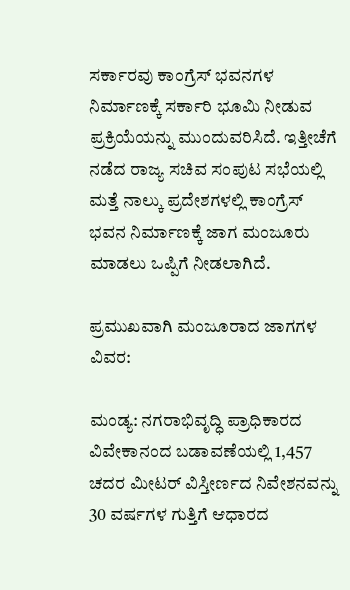ಸರ್ಕಾರವು ಕಾಂಗ್ರೆಸ್ ಭವನಗಳ ನಿರ್ಮಾಣಕ್ಕೆ ಸರ್ಕಾರಿ ಭೂಮಿ ನೀಡುವ ಪ್ರಕ್ರಿಯೆಯನ್ನು ಮುಂದುವರಿಸಿದೆ. ಇತ್ತೀಚೆಗೆ ನಡೆದ ರಾಜ್ಯ ಸಚಿವ ಸಂಪುಟ ಸಭೆಯಲ್ಲಿ ಮತ್ತೆ ನಾಲ್ಕು ಪ್ರದೇಶಗಳಲ್ಲಿ ಕಾಂಗ್ರೆಸ್ ಭವನ ನಿರ್ಮಾಣಕ್ಕೆ ಜಾಗ ಮಂಜೂರು ಮಾಡಲು ಒಪ್ಪಿಗೆ ನೀಡಲಾಗಿದೆ.

ಪ್ರಮುಖವಾಗಿ ಮಂಜೂರಾದ ಜಾಗಗಳ ವಿವರ:

ಮಂಡ್ಯ: ನಗರಾಭಿವೃದ್ಧಿ ಪ್ರಾಧಿಕಾರದ ವಿವೇಕಾನಂದ ಬಡಾವಣೆಯಲ್ಲಿ 1,457 ಚದರ ಮೀಟರ್ ವಿಸ್ತೀರ್ಣದ ನಿವೇಶನವನ್ನು 30 ವರ್ಷಗಳ ಗುತ್ತಿಗೆ ಆಧಾರದ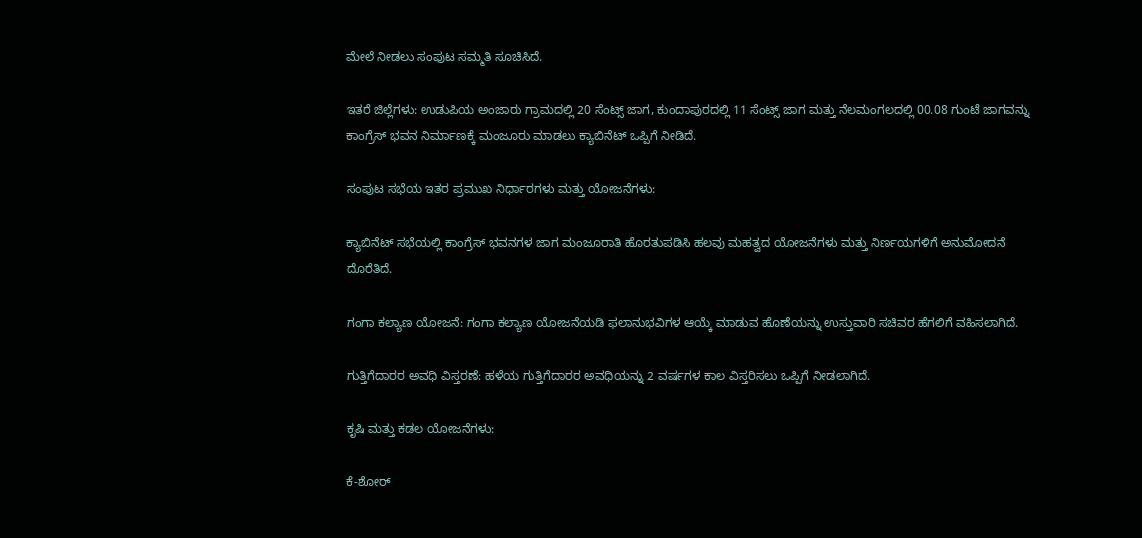ಮೇಲೆ ನೀಡಲು ಸಂಪುಟ ಸಮ್ಮತಿ ಸೂಚಿಸಿದೆ.

ಇತರೆ ಜಿಲ್ಲೆಗಳು: ಉಡುಪಿಯ ಅಂಜಾರು ಗ್ರಾಮದಲ್ಲಿ 20 ಸೆಂಟ್ಸ್ ಜಾಗ, ಕುಂದಾಪುರದಲ್ಲಿ 11 ಸೆಂಟ್ಸ್ ಜಾಗ ಮತ್ತು ನೆಲಮಂಗಲದಲ್ಲಿ 00.08 ಗುಂಟೆ ಜಾಗವನ್ನು ಕಾಂಗ್ರೆಸ್ ಭವನ ನಿರ್ಮಾಣಕ್ಕೆ ಮಂಜೂರು ಮಾಡಲು ಕ್ಯಾಬಿನೆಟ್ ಒಪ್ಪಿಗೆ ನೀಡಿದೆ.

ಸಂಪುಟ ಸಭೆಯ ಇತರ ಪ್ರಮುಖ ನಿರ್ಧಾರಗಳು ಮತ್ತು ಯೋಜನೆಗಳು:

ಕ್ಯಾಬಿನೆಟ್ ಸಭೆಯಲ್ಲಿ ಕಾಂಗ್ರೆಸ್ ಭವನಗಳ ಜಾಗ ಮಂಜೂರಾತಿ ಹೊರತುಪಡಿಸಿ ಹಲವು ಮಹತ್ವದ ಯೋಜನೆಗಳು ಮತ್ತು ನಿರ್ಣಯಗಳಿಗೆ ಅನುಮೋದನೆ ದೊರೆತಿದೆ.

ಗಂಗಾ ಕಲ್ಯಾಣ ಯೋಜನೆ: ಗಂಗಾ ಕಲ್ಯಾಣ ಯೋಜನೆಯಡಿ ಫಲಾನುಭವಿಗಳ ಆಯ್ಕೆ ಮಾಡುವ ಹೊಣೆಯನ್ನು ಉಸ್ತುವಾರಿ ಸಚಿವರ ಹೆಗಲಿಗೆ ವಹಿಸಲಾಗಿದೆ.

ಗುತ್ತಿಗೆದಾರರ ಅವಧಿ ವಿಸ್ತರಣೆ: ಹಳೆಯ ಗುತ್ತಿಗೆದಾರರ ಅವಧಿಯನ್ನು 2 ವರ್ಷಗಳ ಕಾಲ ವಿಸ್ತರಿಸಲು ಒಪ್ಪಿಗೆ ನೀಡಲಾಗಿದೆ.

ಕೃಷಿ ಮತ್ತು ಕಡಲ ಯೋಜನೆಗಳು:

ಕೆ-ಶೋರ್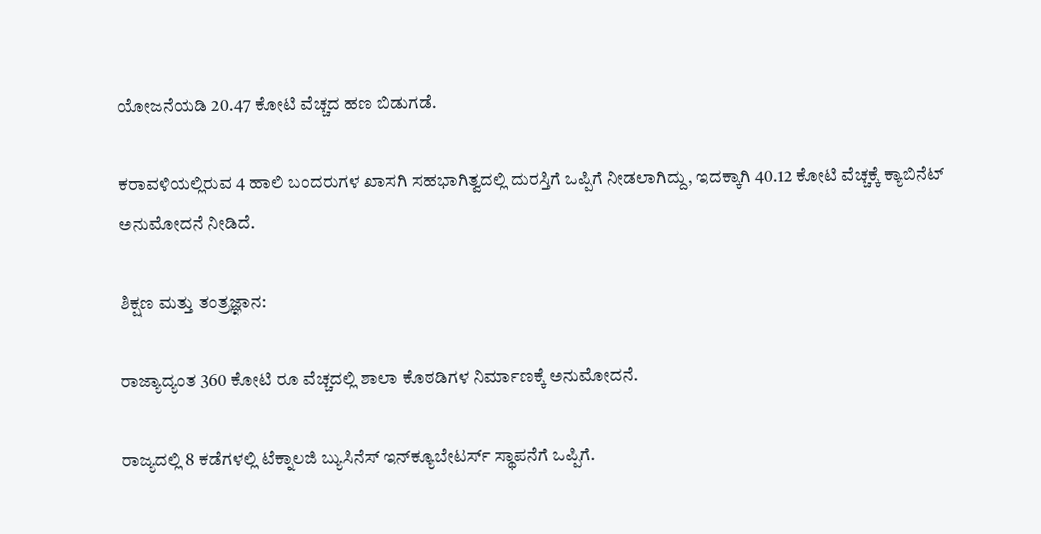ಯೋಜನೆಯಡಿ 20.47 ಕೋಟಿ ವೆಚ್ಚದ ಹಣ ಬಿಡುಗಡೆ.

ಕರಾವಳಿಯಲ್ಲಿರುವ 4 ಹಾಲಿ ಬಂದರುಗಳ ಖಾಸಗಿ ಸಹಭಾಗಿತ್ವದಲ್ಲಿ ದುರಸ್ತಿಗೆ ಒಪ್ಪಿಗೆ ನೀಡಲಾಗಿದ್ದು, ಇದಕ್ಕಾಗಿ 40.12 ಕೋಟಿ ವೆಚ್ಚಕ್ಕೆ ಕ್ಯಾಬಿನೆಟ್ ಅನುಮೋದನೆ ನೀಡಿದೆ.

ಶಿಕ್ಷಣ ಮತ್ತು ತಂತ್ರಜ್ಞಾನ:

ರಾಜ್ಯಾದ್ಯಂತ 360 ಕೋಟಿ ರೂ ವೆಚ್ಚದಲ್ಲಿ ಶಾಲಾ ಕೊಠಡಿಗಳ ನಿರ್ಮಾಣಕ್ಕೆ ಅನುಮೋದನೆ.

ರಾಜ್ಯದಲ್ಲಿ 8 ಕಡೆಗಳಲ್ಲಿ ಟೆಕ್ನಾಲಜಿ ಬ್ಯುಸಿನೆಸ್ ಇನ್‌ಕ್ಯೂಬೇಟರ್ಸ್ ಸ್ಥಾಪನೆಗೆ ಒಪ್ಪಿಗೆ.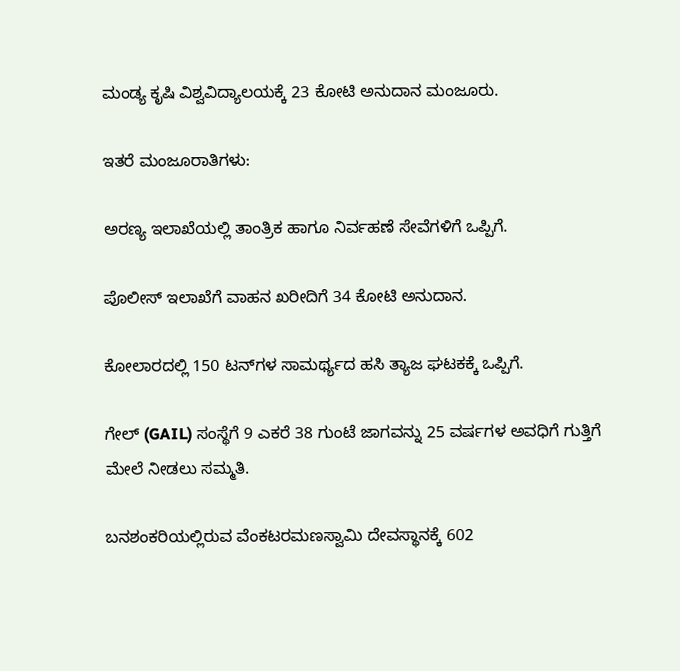ಮಂಡ್ಯ ಕೃಷಿ ವಿಶ್ವವಿದ್ಯಾಲಯಕ್ಕೆ 23 ಕೋಟಿ ಅನುದಾನ ಮಂಜೂರು.

ಇತರೆ ಮಂಜೂರಾತಿಗಳು:

ಅರಣ್ಯ ಇಲಾಖೆಯಲ್ಲಿ ತಾಂತ್ರಿಕ ಹಾಗೂ ನಿರ್ವಹಣೆ ಸೇವೆಗಳಿಗೆ ಒಪ್ಪಿಗೆ.

ಪೊಲೀಸ್ ಇಲಾಖೆಗೆ ವಾಹನ ಖರೀದಿಗೆ 34 ಕೋಟಿ ಅನುದಾನ.

ಕೋಲಾರದಲ್ಲಿ 150 ಟನ್‌ಗಳ ಸಾಮರ್ಥ್ಯದ ಹಸಿ ತ್ಯಾಜ ಘಟಕಕ್ಕೆ ಒಪ್ಪಿಗೆ.

ಗೇಲ್ (GAIL) ಸಂಸ್ಥೆಗೆ 9 ಎಕರೆ 38 ಗುಂಟೆ ಜಾಗವನ್ನು 25 ವರ್ಷಗಳ ಅವಧಿಗೆ ಗುತ್ತಿಗೆ ಮೇಲೆ ನೀಡಲು ಸಮ್ಮತಿ.

ಬನಶಂಕರಿಯಲ್ಲಿರುವ ವೆಂಕಟರಮಣಸ್ವಾಮಿ ದೇವಸ್ಥಾನಕ್ಕೆ 602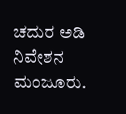ಚದುರ ಅಡಿ ನಿವೇಶನ ಮಂಜೂರು.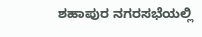ಶಹಾಪುರ ನಗರಸಭೆಯಲ್ಲಿ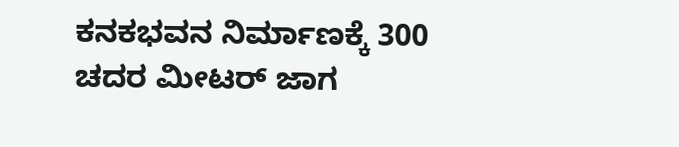ಕನಕಭವನ ನಿರ್ಮಾಣಕ್ಕೆ 300 ಚದರ ಮೀಟರ್ ಜಾಗ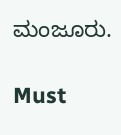ಮಂಜೂರು.

Must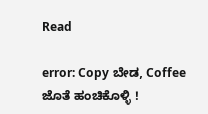Read

error: Copy ಬೇಡ, Coffee ಜೊತೆ ಹಂಚಿಕೊಳ್ಳಿ !